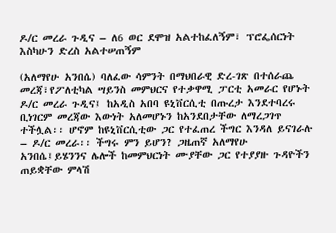ዶ/ር መረራ ጉዲና – ለ6 ወር ደሞዝ አልተከፈለኝም፣ ፕሮፌሰርነት እስካሁን ድረስ አልተሠጠኝም

(አለማየሁ አንበሴ) ባለፈው ሳምንት በማህበራዊ ድረ-ገጽ በተሰራጨ መረጃ፣የፖለቲካል ሣይንስ መምህርና የተቃዋሚ ፓርቲ አመራር የሆኑት ዶ/ር መረራ ጉዲና፤ ከአዲስ አበባ ዩኒቨርሲቲ በጡረታ እንደተባረሩ ቢነገርም መረጃው እውነት አለመሆኑን ከአንደበታቸው ለማረጋገጥ ተችሏል፡፡ ሆኖም ከዩኒቨርሲቲው ጋር የተፈጠረ ችግር እንዳለ ይናገራሉ – ዶ/ር መረራ፡፡ ችግሩ ምን ይሆን? ጋዜጠኛ አለማየሁ አንበሴ፤ይሄንንና ሌሎች ከመምህርነት ሙያቸው ጋር የተያያዙ ጉዳዮችን ጠይቋቸው ምላሽ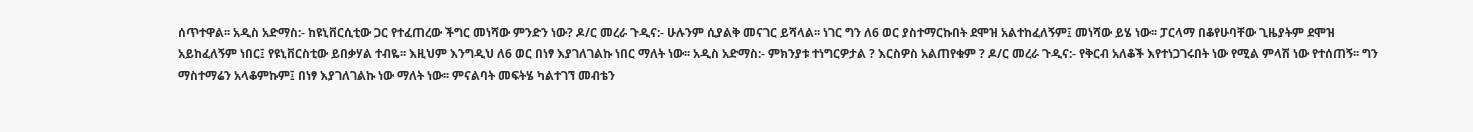ሰጥተዋል፡፡ አዲስ አድማስ:- ከዩኒቨርሲቲው ጋር የተፈጠረው ችግር መነሻው ምንድን ነው? ዶ/ር መረራ ጉዲና:- ሁሉንም ሲያልቅ መናገር ይሻላል፡፡ ነገር ግን ለ6 ወር ያስተማርኩበት ደሞዝ አልተከፈለኝም፤ መነሻው ይሄ ነው፡፡ ፓርላማ በቆየሁባቸው ጊዜያትም ደሞዝ አይከፈለኝም ነበር፤ የዩኒቨርስቲው ይበቃሃል ተብዬ፡፡ እዚህም እንግዲህ ለ6 ወር በነፃ እያገለገልኩ ነበር ማለት ነው፡፡ አዲስ አድማስ:- ምክንያቱ ተነግርዎታል ? እርስዎስ አልጠየቁም ? ዶ/ር መረራ ጉዲና:- የቅርብ አለቆች እየተነጋገሩበት ነው የሚል ምላሽ ነው የተሰጠኝ፡፡ ግን ማስተማሬን አላቆምኩም፤ በነፃ እያገለገልኩ ነው ማለት ነው፡፡ ምናልባት መፍትሄ ካልተገኘ መብቴን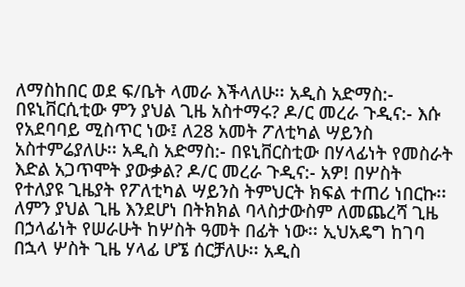ለማስከበር ወደ ፍ/ቤት ላመራ እችላለሁ፡፡ አዲስ አድማስ:- በዩኒቨርሲቲው ምን ያህል ጊዜ አስተማሩ? ዶ/ር መረራ ጉዲና:- እሱ የአደባባይ ሚስጥር ነው፤ ለ28 አመት ፖለቲካል ሣይንስ አስተምሬያለሁ፡፡ አዲስ አድማስ:- በዩኒቨርስቲው በሃላፊነት የመስራት እድል አጋጥሞት ያውቃል? ዶ/ር መረራ ጉዲና:- አዎ! በሦስት የተለያዩ ጊዜያት የፖለቲካል ሣይንስ ትምህርት ክፍል ተጠሪ ነበርኩ፡፡ ለምን ያህል ጊዜ እንደሆነ በትክክል ባላስታውስም ለመጨረሻ ጊዜ በኃላፊነት የሠራሁት ከሦስት ዓመት በፊት ነው፡፡ ኢህአዴግ ከገባ በኋላ ሦስት ጊዜ ሃላፊ ሆኜ ሰርቻለሁ፡፡ አዲስ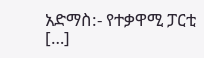አድማስ:- የተቃዋሚ ፓርቲ […]